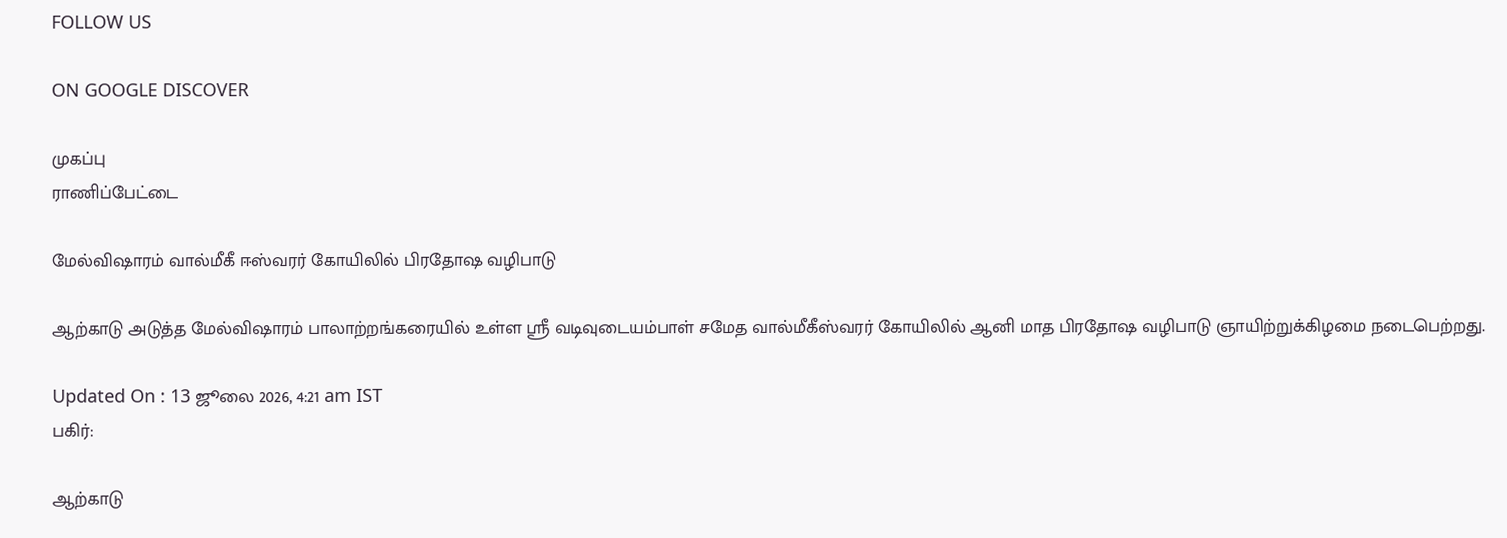FOLLOW US

ON GOOGLE DISCOVER

முகப்பு
ராணிப்பேட்டை

மேல்விஷாரம் வால்மீகீ ஈஸ்வரர் கோயிலில் பிரதோஷ வழிபாடு

ஆற்காடு அடுத்த மேல்விஷாரம் பாலாற்றங்கரையில் உள்ள ஸ்ரீ வடிவுடையம்பாள் சமேத வால்மீகீஸ்வரர் கோயிலில் ஆனி மாத பிரதோஷ வழிபாடு ஞாயிற்றுக்கிழமை நடைபெற்றது.

Updated On : 13 ஜூலை 2026, 4:21 am IST
பகிர்:

ஆற்காடு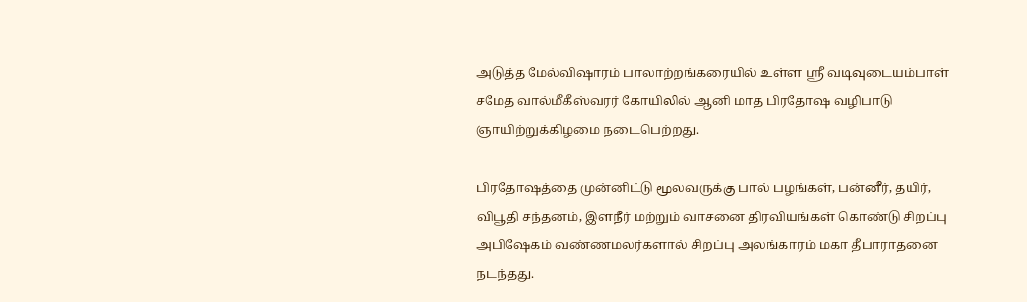அடுத்த மேல்விஷாரம் பாலாற்றங்கரையில் உள்ள ஸ்ரீ வடிவுடையம்பாள் சமேத வால்மீகீஸ்வரர் கோயிலில் ஆனி மாத பிரதோஷ வழிபாடு ஞாயிற்றுக்கிழமை நடைபெற்றது.

பிரதோஷத்தை முன்னிட்டு மூலவருக்கு பால் பழங்கள், பன்னீர், தயிர், விபூதி சந்தனம், இளநீர் மற்றும் வாசனை திரவியங்கள் கொண்டு சிறப்பு அபிஷேகம் வண்ணமலர்களால் சிறப்பு அலங்காரம் மகா தீபாராதனை நடந்தது.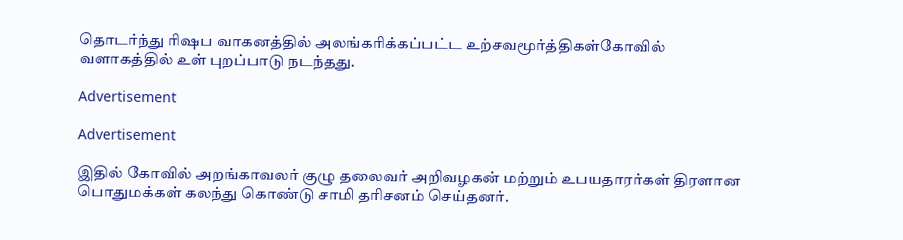தொடர்ந்து ரிஷப வாகனத்தில் அலங்கரிக்கப்பட்ட உற்சவமூர்த்திகள்கோவில் வளாகத்தில் உள் புறப்பாடு நடந்தது.

Advertisement

Advertisement

இதில் கோவில் அறங்காவலர் குழு தலைவர் அறிவழகன் மற்றும் உபயதாரர்கள் திரளான பொதுமக்கள் கலந்து கொண்டு சாமி தரிசனம் செய்தனர்.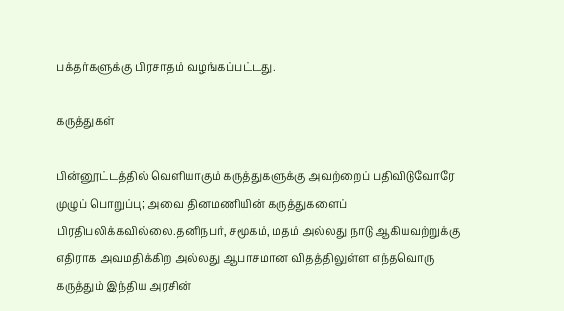பக்தர்களுக்கு பிரசாதம் வழங்கப்பட்டது.

கருத்துகள்

பின்னூட்டத்தில் வெளியாகும் கருத்துகளுக்கு அவற்றைப் பதிவிடுவோரே முழுப் பொறுப்பு; அவை தினமணியின் கருத்துகளைப் பிரதிபலிக்கவில்லை.தனிநபர், சமூகம், மதம் அல்லது நாடு ஆகியவற்றுக்கு எதிராக அவமதிக்கிற அல்லது ஆபாசமான விதத்திலுள்ள எந்தவொரு கருத்தும் இந்திய அரசின்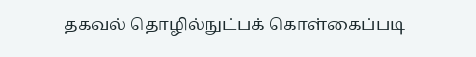தகவல் தொழில்நுட்பக் கொள்கைப்படி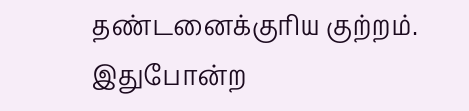தண்டனைக்குரிய குற்றம். இதுபோன்ற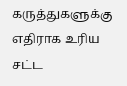கருத்துகளுக்கு எதிராக உரிய சட்ட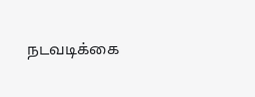நடவடிக்கை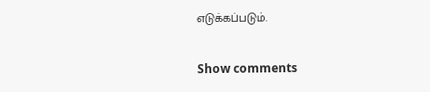எடுக்கப்படும்.

Show comments